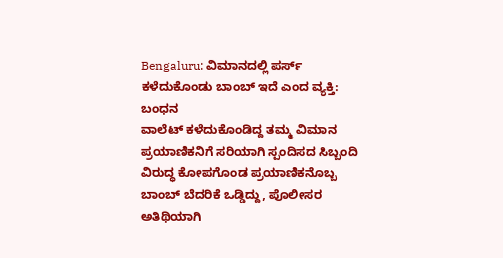Bengaluru: ವಿಮಾನದಲ್ಲಿ ಪರ್ಸ್ ಕಳೆದುಕೊಂಡು ಬಾಂಬ್ ಇದೆ ಎಂದ ವ್ಯಕ್ತಿ: ಬಂಧನ
ವಾಲೆಟ್ ಕಳೆದುಕೊಂಡಿದ್ದ ತಮ್ಮ ವಿಮಾನ ಪ್ರಯಾಣಿಕನಿಗೆ ಸರಿಯಾಗಿ ಸ್ಪಂದಿಸದ ಸಿಬ್ಬಂದಿ ವಿರುದ್ಧ ಕೋಪಗೊಂಡ ಪ್ರಯಾಣಿಕನೊಬ್ಬ ಬಾಂಬ್ ಬೆದರಿಕೆ ಒಡ್ಡಿದ್ದು, ಪೊಲೀಸರ ಅತಿಥಿಯಾಗಿ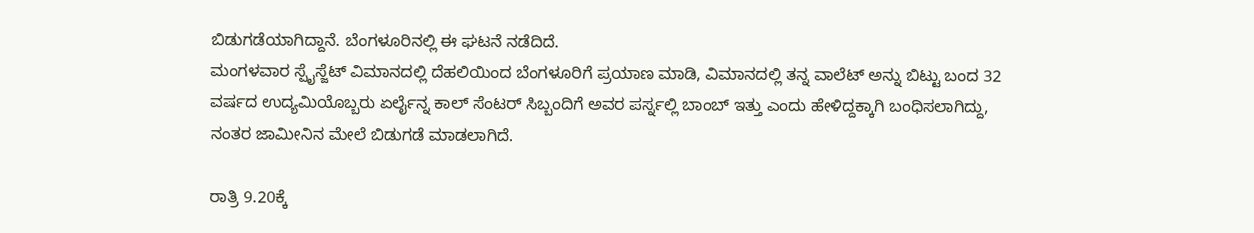ಬಿಡುಗಡೆಯಾಗಿದ್ದಾನೆ. ಬೆಂಗಳೂರಿನಲ್ಲಿ ಈ ಘಟನೆ ನಡೆದಿದೆ.
ಮಂಗಳವಾರ ಸ್ಪೈಸ್ಜೆಟ್ ವಿಮಾನದಲ್ಲಿ ದೆಹಲಿಯಿಂದ ಬೆಂಗಳೂರಿಗೆ ಪ್ರಯಾಣ ಮಾಡಿ, ವಿಮಾನದಲ್ಲಿ ತನ್ನ ವಾಲೆಟ್ ಅನ್ನು ಬಿಟ್ಟು ಬಂದ 32 ವರ್ಷದ ಉದ್ಯಮಿಯೊಬ್ಬರು ಏರ್ಲೈನ್ನ ಕಾಲ್ ಸೆಂಟರ್ ಸಿಬ್ಬಂದಿಗೆ ಅವರ ಪರ್ಸ್ನಲ್ಲಿ ಬಾಂಬ್ ಇತ್ತು ಎಂದು ಹೇಳಿದ್ದಕ್ಕಾಗಿ ಬಂಧಿಸಲಾಗಿದ್ದು, ನಂತರ ಜಾಮೀನಿನ ಮೇಲೆ ಬಿಡುಗಡೆ ಮಾಡಲಾಗಿದೆ.

ರಾತ್ರಿ 9.20ಕ್ಕೆ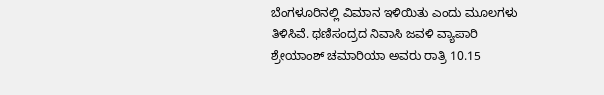ಬೆಂಗಳೂರಿನಲ್ಲಿ ವಿಮಾನ ಇಳಿಯಿತು ಎಂದು ಮೂಲಗಳು ತಿಳಿಸಿವೆ. ಥಣಿಸಂದ್ರದ ನಿವಾಸಿ ಜವಳಿ ವ್ಯಾಪಾರಿ ಶ್ರೇಯಾಂಶ್ ಚಮಾರಿಯಾ ಅವರು ರಾತ್ರಿ 10.15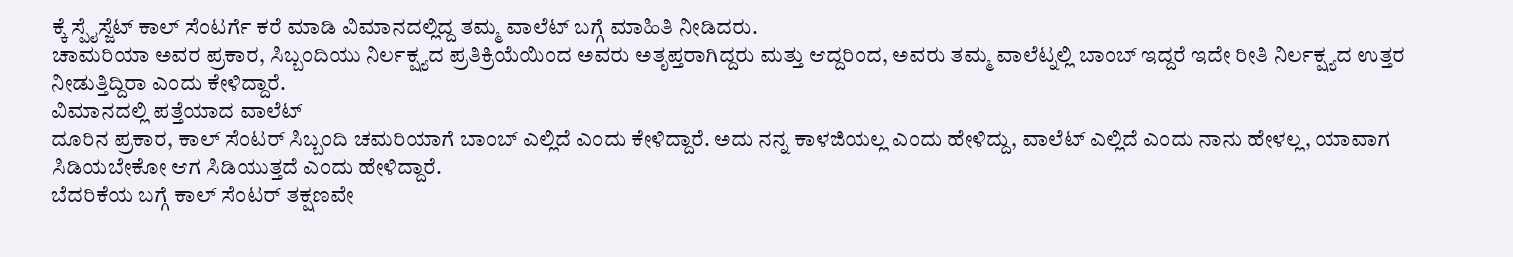ಕ್ಕೆ ಸ್ಪೈಸ್ಜೆಟ್ ಕಾಲ್ ಸೆಂಟರ್ಗೆ ಕರೆ ಮಾಡಿ ವಿಮಾನದಲ್ಲಿದ್ದ ತಮ್ಮ ವಾಲೆಟ್ ಬಗ್ಗೆ ಮಾಹಿತಿ ನೀಡಿದರು.
ಚಾಮರಿಯಾ ಅವರ ಪ್ರಕಾರ, ಸಿಬ್ಬಂದಿಯು ನಿರ್ಲಕ್ಷ್ಯದ ಪ್ರತಿಕ್ರಿಯೆಯಿಂದ ಅವರು ಅತೃಪ್ತರಾಗಿದ್ದರು ಮತ್ತು ಆದ್ದರಿಂದ, ಅವರು ತಮ್ಮ ವಾಲೆಟ್ನಲ್ಲಿ ಬಾಂಬ್ ಇದ್ದರೆ ಇದೇ ರೀತಿ ನಿರ್ಲಕ್ಷ್ಯದ ಉತ್ತರ ನೀಡುತ್ತಿದ್ದಿರಾ ಎಂದು ಕೇಳಿದ್ದಾರೆ.
ವಿಮಾನದಲ್ಲಿ ಪತ್ತೆಯಾದ ವಾಲೆಟ್
ದೂರಿನ ಪ್ರಕಾರ, ಕಾಲ್ ಸೆಂಟರ್ ಸಿಬ್ಬಂದಿ ಚಮರಿಯಾಗೆ ಬಾಂಬ್ ಎಲ್ಲಿದೆ ಎಂದು ಕೇಳಿದ್ದಾರೆ. ಅದು ನನ್ನ ಕಾಳಜಿಯಲ್ಲ ಎಂದು ಹೇಳಿದ್ದು, ವಾಲೆಟ್ ಎಲ್ಲಿದೆ ಎಂದು ನಾನು ಹೇಳಲ್ಲ, ಯಾವಾಗ ಸಿಡಿಯಬೇಕೋ ಆಗ ಸಿಡಿಯುತ್ತದೆ ಎಂದು ಹೇಳಿದ್ದಾರೆ.
ಬೆದರಿಕೆಯ ಬಗ್ಗೆ ಕಾಲ್ ಸೆಂಟರ್ ತಕ್ಷಣವೇ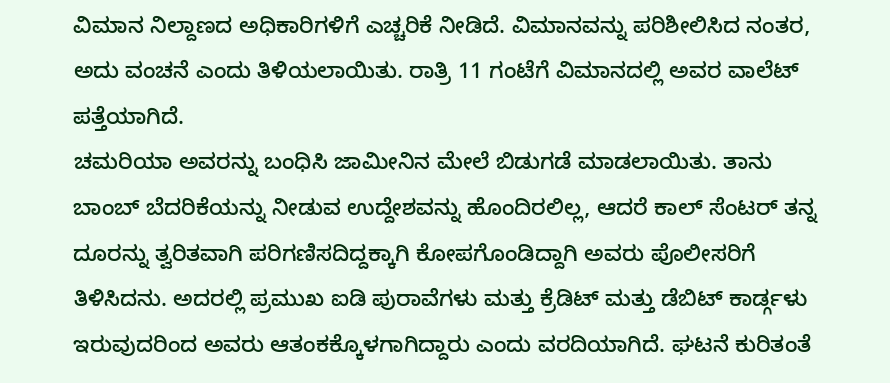ವಿಮಾನ ನಿಲ್ದಾಣದ ಅಧಿಕಾರಿಗಳಿಗೆ ಎಚ್ಚರಿಕೆ ನೀಡಿದೆ. ವಿಮಾನವನ್ನು ಪರಿಶೀಲಿಸಿದ ನಂತರ, ಅದು ವಂಚನೆ ಎಂದು ತಿಳಿಯಲಾಯಿತು. ರಾತ್ರಿ 11 ಗಂಟೆಗೆ ವಿಮಾನದಲ್ಲಿ ಅವರ ವಾಲೆಟ್ ಪತ್ತೆಯಾಗಿದೆ.
ಚಮರಿಯಾ ಅವರನ್ನು ಬಂಧಿಸಿ ಜಾಮೀನಿನ ಮೇಲೆ ಬಿಡುಗಡೆ ಮಾಡಲಾಯಿತು. ತಾನು ಬಾಂಬ್ ಬೆದರಿಕೆಯನ್ನು ನೀಡುವ ಉದ್ದೇಶವನ್ನು ಹೊಂದಿರಲಿಲ್ಲ, ಆದರೆ ಕಾಲ್ ಸೆಂಟರ್ ತನ್ನ ದೂರನ್ನು ತ್ವರಿತವಾಗಿ ಪರಿಗಣಿಸದಿದ್ದಕ್ಕಾಗಿ ಕೋಪಗೊಂಡಿದ್ದಾಗಿ ಅವರು ಪೊಲೀಸರಿಗೆ ತಿಳಿಸಿದನು. ಅದರಲ್ಲಿ ಪ್ರಮುಖ ಐಡಿ ಪುರಾವೆಗಳು ಮತ್ತು ಕ್ರೆಡಿಟ್ ಮತ್ತು ಡೆಬಿಟ್ ಕಾರ್ಡ್ಗಳು ಇರುವುದರಿಂದ ಅವರು ಆತಂಕಕ್ಕೊಳಗಾಗಿದ್ದಾರು ಎಂದು ವರದಿಯಾಗಿದೆ. ಘಟನೆ ಕುರಿತಂತೆ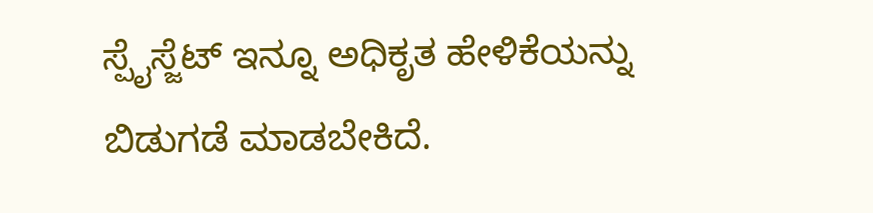ಸ್ಪೈಸ್ಜೆಟ್ ಇನ್ನೂ ಅಧಿಕೃತ ಹೇಳಿಕೆಯನ್ನು ಬಿಡುಗಡೆ ಮಾಡಬೇಕಿದೆ.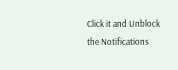Click it and Unblock the Notifications